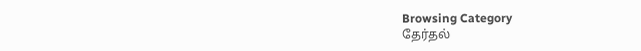Browsing Category
தேர்தல்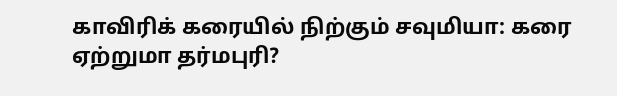காவிரிக் கரையில் நிற்கும் சவுமியா: கரை ஏற்றுமா தர்மபுரி?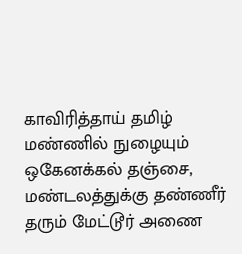காவிரித்தாய் தமிழ் மண்ணில் நுழையும் ஒகேனக்கல் தஞ்சை, மண்டலத்துக்கு தண்ணீர் தரும் மேட்டூர் அணை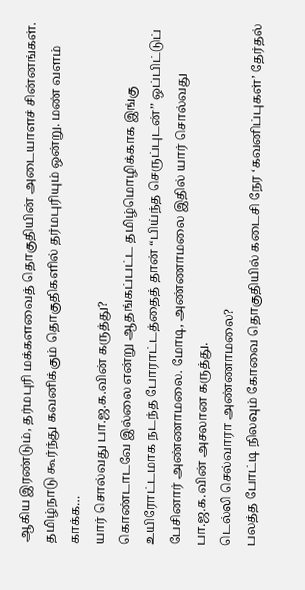ஆகிய இரண்டும், தர்மபுரி மக்களவைத் தொகுதியின் அடையாளச் சின்னங்கள்.
தமிழ்நாடு கூர்ந்து கவனிக்கும் தொகுதிகளில் தர்மபுரியும் ஒன்று. மண் வளம் காக்க…
யார் சொல்வது பா.ஜ.க.வின் கருத்து?
கொண்டாடவே இல்லை என்று ஆதங்கப்பட்ட தமிழ்மொழிக்காக இங்கு உயிரோட்டமாக நடந்த போராட்டத்தைத் தான் “பிய்ந்த செருப்புடன்’’ ஒப்பிட்டுப் பேசினார் அண்ணாமலை. மோடி, அண்ணாமலை இதில் யார் சொல்வது பா.ஜ.க.வின் அசலான கருத்து.
டெல்லி செல்வாரா அண்ணாமலை?
பலத்த போட்டி நிலவும் கோவை தொகுதியில் கடைசி நேர ‘கவனிப்புகள்’ தேர்தல்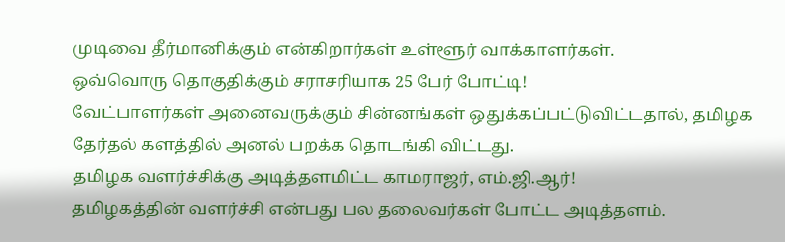முடிவை தீர்மானிக்கும் என்கிறார்கள் உள்ளூர் வாக்காளர்கள்.
ஒவ்வொரு தொகுதிக்கும் சராசரியாக 25 பேர் போட்டி!
வேட்பாளர்கள் அனைவருக்கும் சின்னங்கள் ஒதுக்கப்பட்டுவிட்டதால், தமிழக தேர்தல் களத்தில் அனல் பறக்க தொடங்கி விட்டது.
தமிழக வளர்ச்சிக்கு அடித்தளமிட்ட காமராஜர், எம்.ஜி.ஆர்!
தமிழகத்தின் வளர்ச்சி என்பது பல தலைவர்கள் போட்ட அடித்தளம்.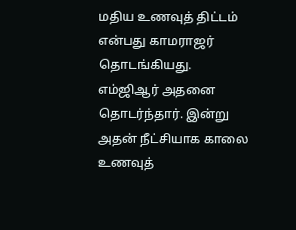மதிய உணவுத் திட்டம் என்பது காமராஜர் தொடங்கியது. எம்ஜிஆர் அதனை தொடர்ந்தார். இன்று அதன் நீட்சியாக காலை உணவுத்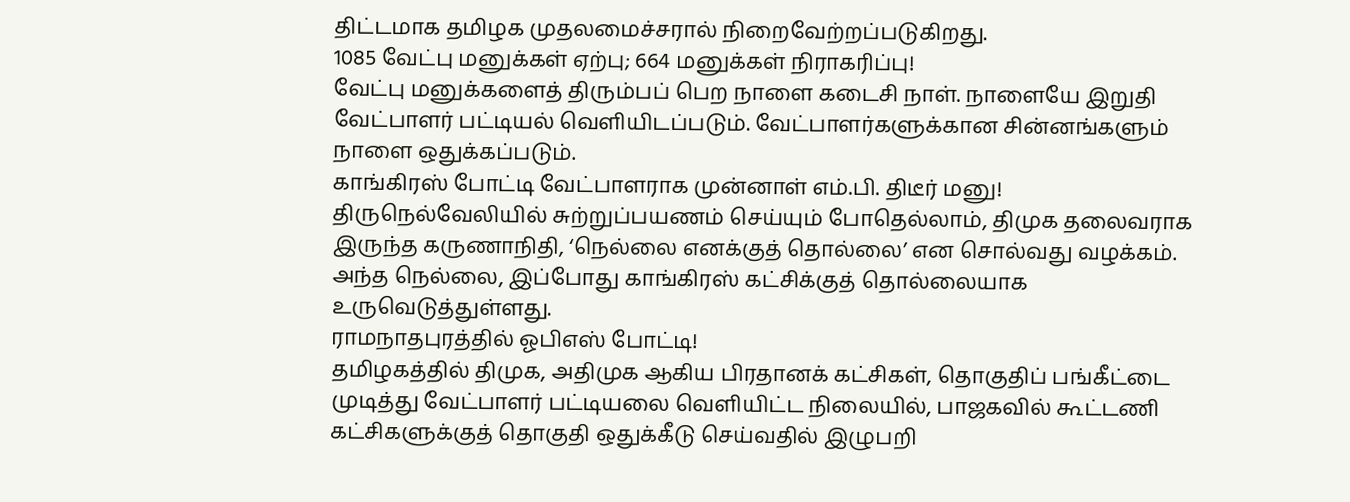திட்டமாக தமிழக முதலமைச்சரால் நிறைவேற்றப்படுகிறது.
1085 வேட்பு மனுக்கள் ஏற்பு; 664 மனுக்கள் நிராகரிப்பு!
வேட்பு மனுக்களைத் திரும்பப் பெற நாளை கடைசி நாள். நாளையே இறுதி வேட்பாளர் பட்டியல் வெளியிடப்படும். வேட்பாளர்களுக்கான சின்னங்களும் நாளை ஒதுக்கப்படும்.
காங்கிரஸ் போட்டி வேட்பாளராக முன்னாள் எம்.பி. திடீர் மனு!
திருநெல்வேலியில் சுற்றுப்பயணம் செய்யும் போதெல்லாம், திமுக தலைவராக இருந்த கருணாநிதி, ‘நெல்லை எனக்குத் தொல்லை’ என சொல்வது வழக்கம். அந்த நெல்லை, இப்போது காங்கிரஸ் கட்சிக்குத் தொல்லையாக உருவெடுத்துள்ளது.
ராமநாதபுரத்தில் ஓபிஎஸ் போட்டி!
தமிழகத்தில் திமுக, அதிமுக ஆகிய பிரதானக் கட்சிகள், தொகுதிப் பங்கீட்டை முடித்து வேட்பாளர் பட்டியலை வெளியிட்ட நிலையில், பாஜகவில் கூட்டணி கட்சிகளுக்குத் தொகுதி ஒதுக்கீடு செய்வதில் இழுபறி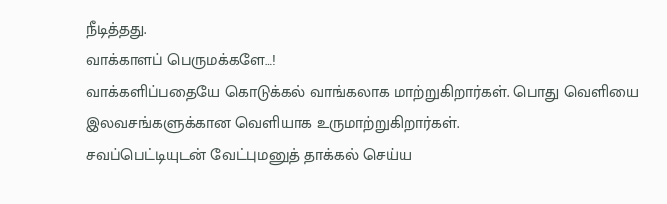நீடித்தது.
வாக்காளப் பெருமக்களே…!
வாக்களிப்பதையே கொடுக்கல் வாங்கலாக மாற்றுகிறார்கள். பொது வெளியை இலவசங்களுக்கான வெளியாக உருமாற்றுகிறார்கள்.
சவப்பெட்டியுடன் வேட்புமனுத் தாக்கல் செய்ய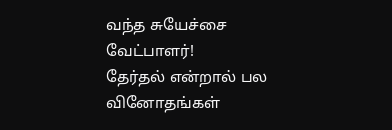வந்த சுயேச்சை வேட்பாளர்!
தேர்தல் என்றால் பல வினோதங்கள்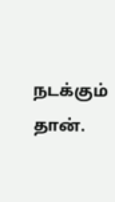நடக்கும் தான்.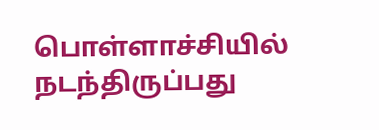பொள்ளாச்சியில் நடந்திருப்பது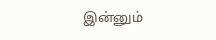இன்னும்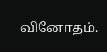வினோதம்.